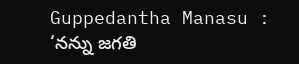Guppedantha Manasu : ‘నన్ను జగతి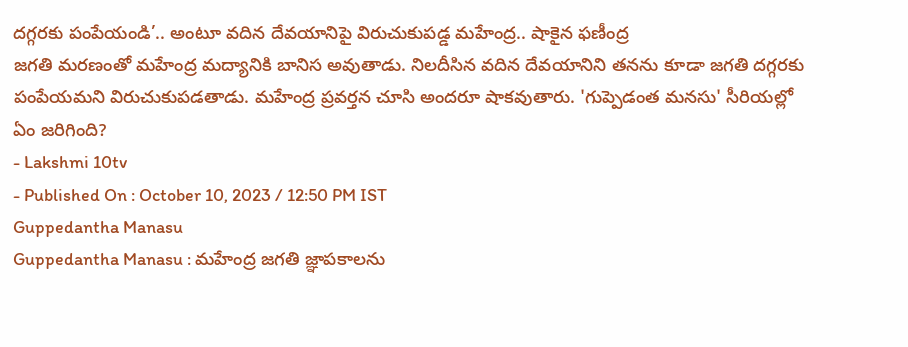దగ్గరకు పంపేయండి’.. అంటూ వదిన దేవయానిపై విరుచుకుపడ్డ మహేంద్ర.. షాకైన ఫణీంద్ర
జగతి మరణంతో మహేంద్ర మద్యానికి బానిస అవుతాడు. నిలదీసిన వదిన దేవయానిని తనను కూడా జగతి దగ్గరకు పంపేయమని విరుచుకుపడతాడు. మహేంద్ర ప్రవర్తన చూసి అందరూ షాకవుతారు. 'గుప్పెడంత మనసు' సీరియల్లో ఏం జరిగింది?
- Lakshmi 10tv
- Published On : October 10, 2023 / 12:50 PM IST
Guppedantha Manasu
Guppedantha Manasu : మహేంద్ర జగతి జ్ఞాపకాలను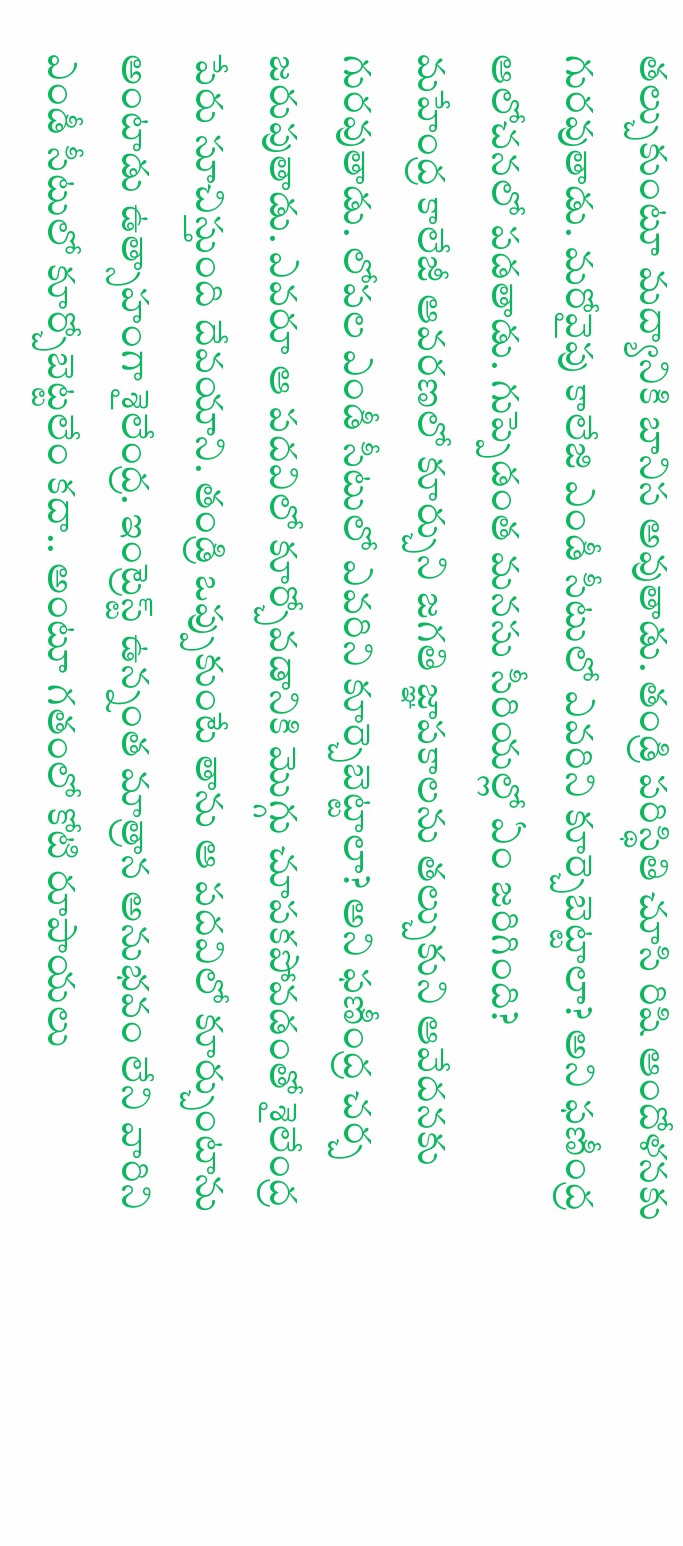తల్చుకుంటూ మద్యానికి బానిస అవుతాడు. తండ్రి పరిస్థితి చూసి రిషి ఆందోళనకు గురవుతాడు. మరోవైపు కాలేజి ఎండీ సీటులో ఎవరిని కూర్చెబెట్టాలా? అని ఫణీంద్ర ఆలోచనలో పడతాడు. గుప్పెడంత మనసు సీరియల్లో ఏం జరిగింది?
మహేంద్ర కాలేజీ ఆవరణలో కూర్చుని జగతి జ్ఞాపకాలను తల్చుకుని ఆవేదనకు గురవుతాడు. లోపల ఎండీ సీటులో ఎవరిని కూర్చెబెట్టాలా? అని ఫణీంద్ర చర్చ జరుపుతాడు. ఎవరూ ఆ పదవిలో కూర్చోవడానికి మొగ్గు చూపకపోవడంతో శైలేంద్ర పేరు సూచిస్తుంది దేవయాని. తండ్రి ఒప్పుకుంటే తాను ఆ పదవిలో కూర్చుంటాను అంటాడు ఉత్సాహంగా శైలేంద్ర. ఇంట్రెస్ట్ ఉన్నంత మాత్రాన అనుభవం లేని వారిని ఎండీ సీటులో కూర్చోబెట్టలేం కదా.. అంటూ గతంలో కోటి రూపాయలు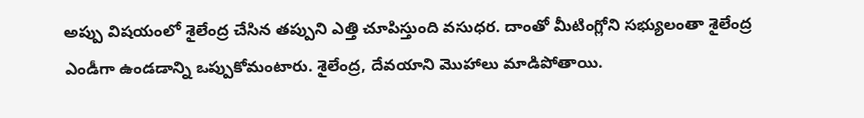అప్పు విషయంలో శైలేంద్ర చేసిన తప్పుని ఎత్తి చూపిస్తుంది వసుధర. దాంతో మీటింగ్లోని సభ్యులంతా శైలేంద్ర ఎండీగా ఉండడాన్ని ఒప్పుకోమంటారు. శైలేంద్ర, దేవయాని మొహాలు మాడిపోతాయి.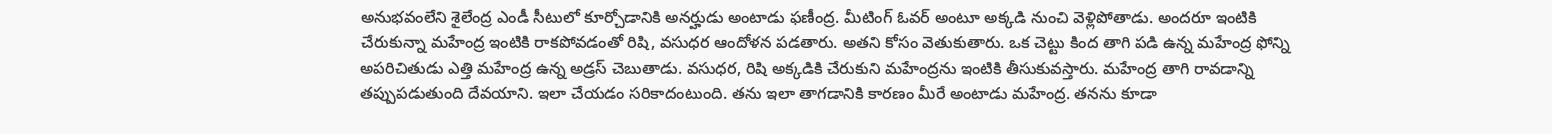అనుభవంలేని శైలేంద్ర ఎండీ సీటులో కూర్చోడానికి అనర్హుడు అంటాడు ఫణీంద్ర. మీటింగ్ ఓవర్ అంటూ అక్కడి నుంచి వెళ్లిపోతాడు. అందరూ ఇంటికి చేరుకున్నా మహేంద్ర ఇంటికి రాకపోవడంతో రిషి, వసుధర ఆందోళన పడతారు. అతని కోసం వెతుకుతారు. ఒక చెట్టు కింద తాగి పడి ఉన్న మహేంద్ర ఫోన్ని అపరిచితుడు ఎత్తి మహేంద్ర ఉన్న అడ్రస్ చెబుతాడు. వసుధర, రిషి అక్కడికి చేరుకుని మహేంద్రను ఇంటికి తీసుకువస్తారు. మహేంద్ర తాగి రావడాన్ని తప్పుపడుతుంది దేవయాని. ఇలా చేయడం సరికాదంటుంది. తను ఇలా తాగడానికి కారణం మీరే అంటాడు మహేంద్ర. తనను కూడా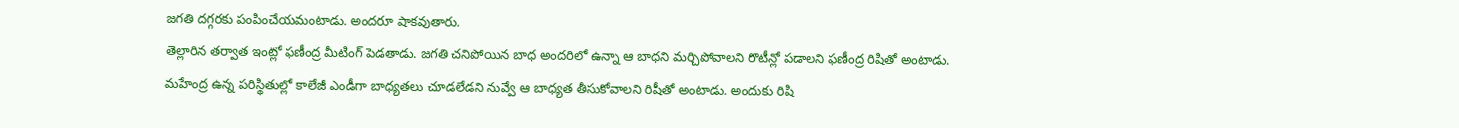జగతి దగ్గరకు పంపించేయమంటాడు. అందరూ షాకవుతారు.
తెల్లారిన తర్వాత ఇంట్లో ఫణీంద్ర మీటింగ్ పెడతాడు. జగతి చనిపోయిన బాధ అందరిలో ఉన్నా ఆ బాధని మర్చిపోవాలని రొటీన్లో పడాలని ఫణీంద్ర రిషితో అంటాడు. మహేంద్ర ఉన్న పరిస్థితుల్లో కాలేజీ ఎండీగా బాధ్యతలు చూడలేడని నువ్వే ఆ బాధ్యత తీసుకోవాలని రిషీతో అంటాడు. అందుకు రిషి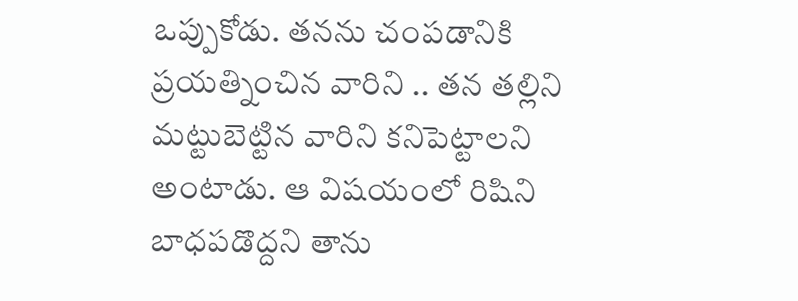ఒప్పుకోడు. తనను చంపడానికి ప్రయత్నించిన వారిని .. తన తల్లిని మట్టుబెట్టిన వారిని కనిపెట్టాలని అంటాడు. ఆ విషయంలో రిషిని బాధపడొద్దని తాను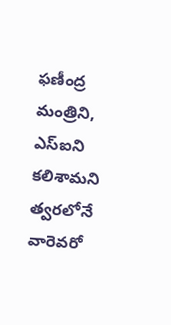ఫణీంద్ర మంత్రిని, ఎస్ఐని కలిశామని త్వరలోనే వారెవరో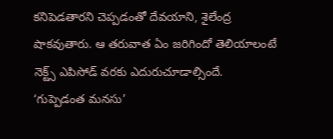కనిపెడతారని చెప్పడంతో దేవయాని, శైలేంద్ర షాకవుతారు. ఆ తరువాత ఏం జరిగిందో తెలియాలంటే నెక్ట్స్ ఎపిసోడ్ వరకు ఎదురుచూడాల్సిందే. ‘గుప్పెడంత మనసు’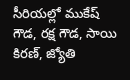సీరియల్లో ముకేష్ గౌడ, రక్ష గౌడ, సాయి కిరణ్, జ్యోతి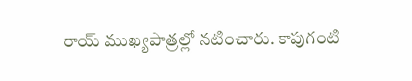రాయ్ ముఖ్యపాత్రల్లో నటించారు. కాపుగంటి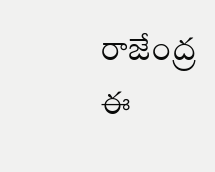రాజేంద్ర ఈ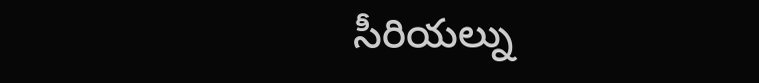సీరియల్ను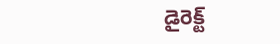డైరెక్ట్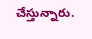చేస్తున్నారు.